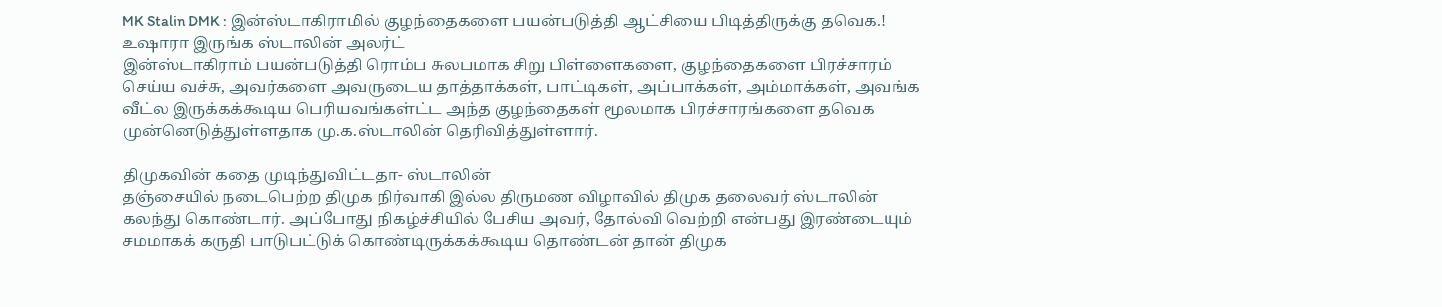MK Stalin DMK : இன்ஸ்டாகிராமில் குழந்தைகளை பயன்படுத்தி ஆட்சியை பிடித்திருக்கு தவெக.! உஷாரா இருங்க ஸ்டாலின் அலர்ட்
இன்ஸ்டாகிராம் பயன்படுத்தி ரொம்ப சுலபமாக சிறு பிள்ளைகளை, குழந்தைகளை பிரச்சாரம் செய்ய வச்சு, அவர்களை அவருடைய தாத்தாக்கள், பாட்டிகள், அப்பாக்கள், அம்மாக்கள், அவங்க வீட்ல இருக்கக்கூடிய பெரியவங்கள்ட்ட அந்த குழந்தைகள் மூலமாக பிரச்சாரங்களை தவெக முன்னெடுத்துள்ளதாக மு.க.ஸ்டாலின் தெரிவித்துள்ளார்.

திமுகவின் கதை முடிந்துவிட்டதா- ஸ்டாலின்
தஞ்சையில் நடைபெற்ற திமுக நிர்வாகி இல்ல திருமண விழாவில் திமுக தலைவர் ஸ்டாலின் கலந்து கொண்டார். அப்போது நிகழ்ச்சியில் பேசிய அவர், தோல்வி வெற்றி என்பது இரண்டையும் சமமாகக் கருதி பாடுபட்டுக் கொண்டிருக்கக்கூடிய தொண்டன் தான் திமுக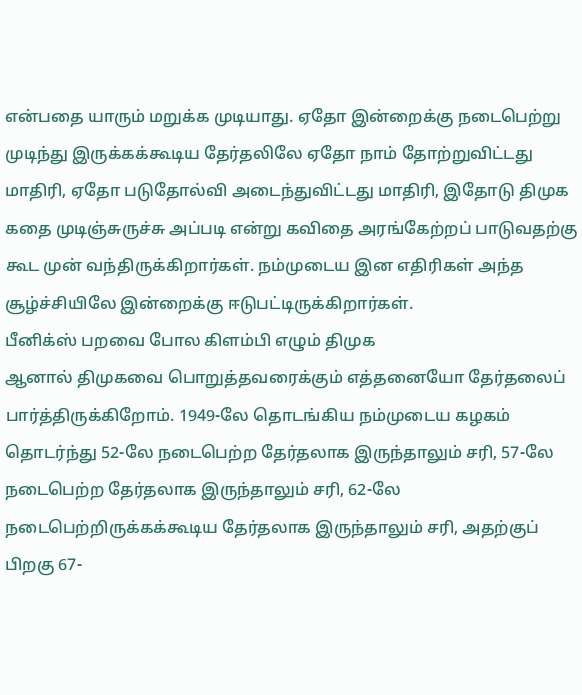என்பதை யாரும் மறுக்க முடியாது. ஏதோ இன்றைக்கு நடைபெற்று முடிந்து இருக்கக்கூடிய தேர்தலிலே ஏதோ நாம் தோற்றுவிட்டது மாதிரி, ஏதோ படுதோல்வி அடைந்துவிட்டது மாதிரி, இதோடு திமுக கதை முடிஞ்சுருச்சு அப்படி என்று கவிதை அரங்கேற்றப் பாடுவதற்கு கூட முன் வந்திருக்கிறார்கள். நம்முடைய இன எதிரிகள் அந்த சூழ்ச்சியிலே இன்றைக்கு ஈடுபட்டிருக்கிறார்கள்.
பீனிக்ஸ் பறவை போல கிளம்பி எழும் திமுக
ஆனால் திமுகவை பொறுத்தவரைக்கும் எத்தனையோ தேர்தலைப் பார்த்திருக்கிறோம். 1949-லே தொடங்கிய நம்முடைய கழகம் தொடர்ந்து 52-லே நடைபெற்ற தேர்தலாக இருந்தாலும் சரி, 57-லே நடைபெற்ற தேர்தலாக இருந்தாலும் சரி, 62-லே நடைபெற்றிருக்கக்கூடிய தேர்தலாக இருந்தாலும் சரி, அதற்குப் பிறகு 67-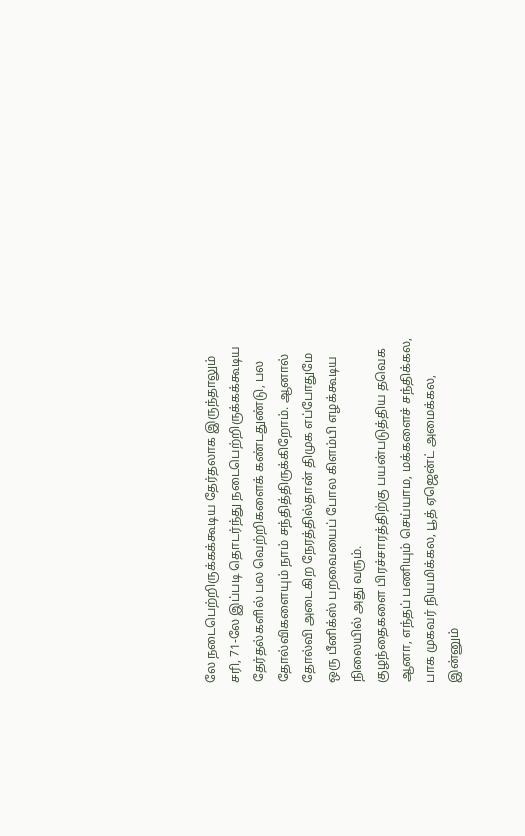லே நடைபெற்றிருக்கக்கூடிய தேர்தலாக இருந்தாலும் சரி, 71-லே இப்படி தொடர்ந்து நடைபெற்றிருக்கக்கூடிய தேர்தல்களில் பல வெற்றிகளைக் கண்டதுண்டு, பல தோல்விகளையும் நாம் சந்தித்திருக்கிறோம். ஆனால் தோல்வி அடைகிற நேரத்தில்தான் திமுக எப்போதுமே ஒரு பீனிக்ஸ் பறவையைப் போல கிளம்பி எழக்கூடிய நிலையில் அது வரும்.
குழந்தைகளை பிரச்சாரத்திற்கு பயன்படுத்திய தவெக
ஆனா, எந்தப் பணியும் செய்யாம, மக்களைச் சந்திக்கல, பாக முகவர் நியமிக்கல, பூத் ஏஜென்ட் அமைக்கல, இன்னும்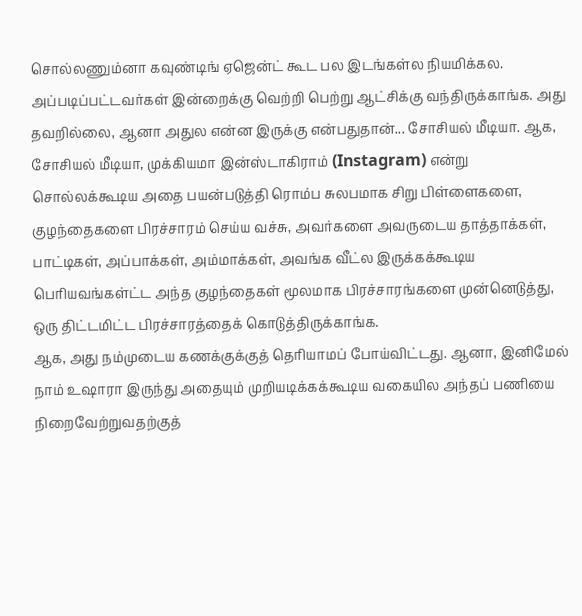சொல்லணும்னா கவுண்டிங் ஏஜென்ட் கூட பல இடங்கள்ல நியமிக்கல. அப்படிப்பட்டவர்கள் இன்றைக்கு வெற்றி பெற்று ஆட்சிக்கு வந்திருக்காங்க. அது தவறில்லை, ஆனா அதுல என்ன இருக்கு என்பதுதான்... சோசியல் மீடியா. ஆக, சோசியல் மீடியா, முக்கியமா இன்ஸ்டாகிராம் (Instagram) என்று சொல்லக்கூடிய அதை பயன்படுத்தி ரொம்ப சுலபமாக சிறு பிள்ளைகளை, குழந்தைகளை பிரச்சாரம் செய்ய வச்சு, அவர்களை அவருடைய தாத்தாக்கள், பாட்டிகள், அப்பாக்கள், அம்மாக்கள், அவங்க வீட்ல இருக்கக்கூடிய பெரியவங்கள்ட்ட அந்த குழந்தைகள் மூலமாக பிரச்சாரங்களை முன்னெடுத்து, ஒரு திட்டமிட்ட பிரச்சாரத்தைக் கொடுத்திருக்காங்க.
ஆக, அது நம்முடைய கணக்குக்குத் தெரியாமப் போய்விட்டது. ஆனா, இனிமேல் நாம் உஷாரா இருந்து அதையும் முறியடிக்கக்கூடிய வகையில அந்தப் பணியை நிறைவேற்றுவதற்குத்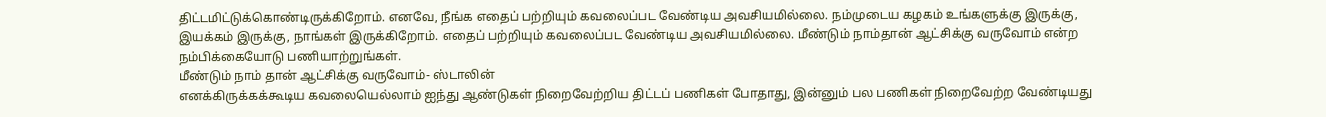திட்டமிட்டுக்கொண்டிருக்கிறோம். எனவே, நீங்க எதைப் பற்றியும் கவலைப்பட வேண்டிய அவசியமில்லை. நம்முடைய கழகம் உங்களுக்கு இருக்கு, இயக்கம் இருக்கு, நாங்கள் இருக்கிறோம். எதைப் பற்றியும் கவலைப்பட வேண்டிய அவசியமில்லை. மீண்டும் நாம்தான் ஆட்சிக்கு வருவோம் என்ற நம்பிக்கையோடு பணியாற்றுங்கள்.
மீண்டும் நாம் தான் ஆட்சிக்கு வருவோம்- ஸ்டாலின்
எனக்கிருக்கக்கூடிய கவலையெல்லாம் ஐந்து ஆண்டுகள் நிறைவேற்றிய திட்டப் பணிகள் போதாது, இன்னும் பல பணிகள் நிறைவேற்ற வேண்டியது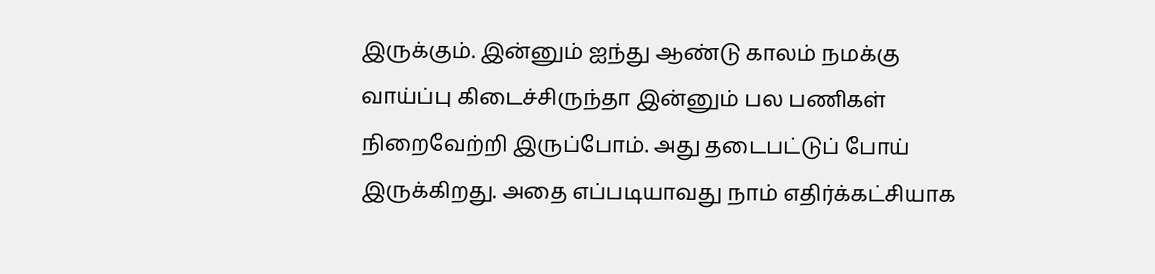இருக்கும். இன்னும் ஐந்து ஆண்டு காலம் நமக்கு வாய்ப்பு கிடைச்சிருந்தா இன்னும் பல பணிகள் நிறைவேற்றி இருப்போம். அது தடைபட்டுப் போய் இருக்கிறது. அதை எப்படியாவது நாம் எதிர்க்கட்சியாக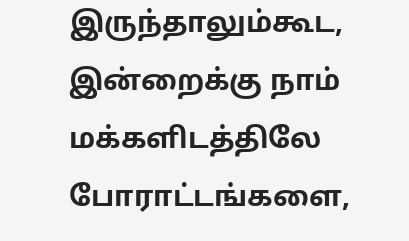இருந்தாலும்கூட, இன்றைக்கு நாம் மக்களிடத்திலே போராட்டங்களை,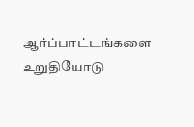ஆர்ப்பாட்டங்களை உறுதியோடு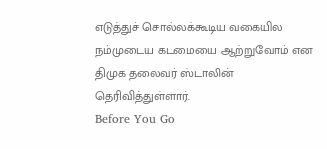எடுத்துச் சொல்லக்கூடிய வகையில நம்முடைய கடமையை ஆற்றுவோம் என திமுக தலைவர் ஸ்டாலின் தெரிவித்துள்ளார்.
Before You Go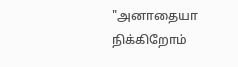"அனாதையா நிக்கிறோம்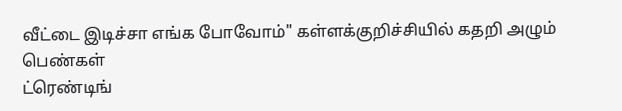வீட்டை இடிச்சா எங்க போவோம்" கள்ளக்குறிச்சியில் கதறி அழும் பெண்கள்
ட்ரெண்டிங்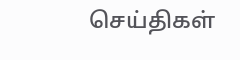செய்திகள்